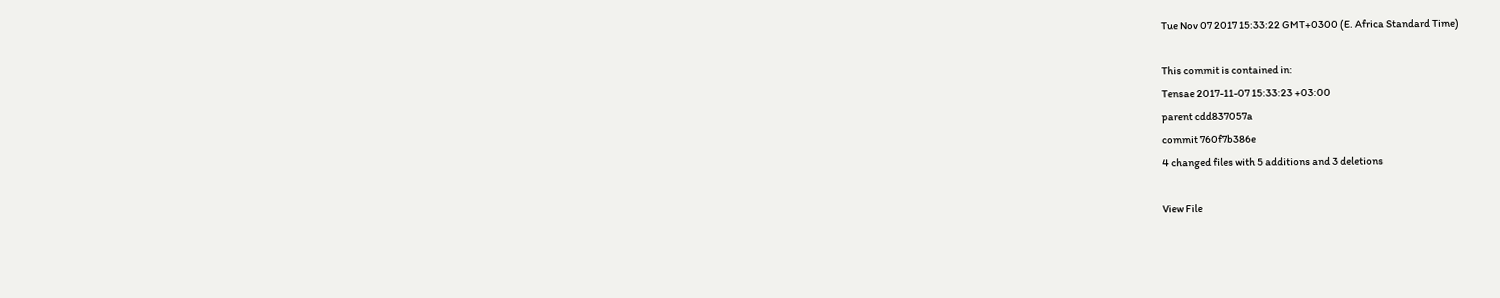Tue Nov 07 2017 15:33:22 GMT+0300 (E. Africa Standard Time)

This commit is contained in:
Tensae 2017-11-07 15:33:23 +03:00
parent cdd837057a
commit 760f7b386e
4 changed files with 5 additions and 3 deletions

View File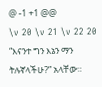@ -1 +1 @@
\v 20 \v 21 \v 22 20 “እናንተ ግን እኔን ማን ትሉኛላችሁ?” አላቸው።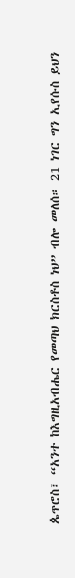ጴጥሮስ፣ “አንተ ከእግዚአብሔር የመጣህ ክርስቶስ ነህ” ብሎ መለሰ። 21 ነገር ግን ኢየሱስ ይህን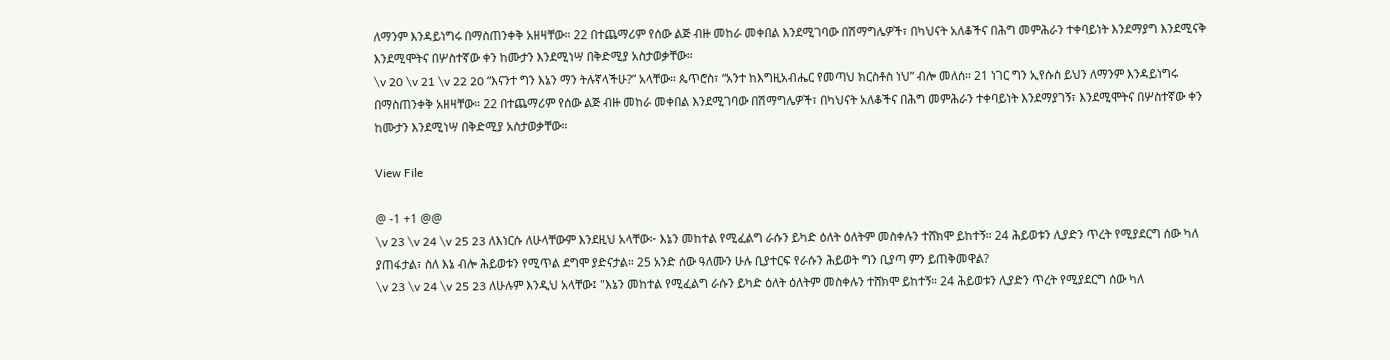ለማንም እንዳይነግሩ በማስጠንቀቅ አዘዛቸው። 22 በተጨማሪም የሰው ልጅ ብዙ መከራ መቀበል እንደሚገባው በሽማግሌዎች፣ በካህናት አለቆችና በሕግ መምሕራን ተቀባይነት እንደማያግ እንደሚናቅ እንደሚሞትና በሦስተኛው ቀን ከሙታን እንደሚነሣ በቅድሚያ አስታወቃቸው።
\v 20 \v 21 \v 22 20 “እናንተ ግን እኔን ማን ትሉኛላችሁ?” አላቸው። ጴጥሮስ፣ “አንተ ከእግዚአብሔር የመጣህ ክርስቶስ ነህ” ብሎ መለሰ። 21 ነገር ግን ኢየሱስ ይህን ለማንም እንዳይነግሩ በማስጠንቀቅ አዘዛቸው። 22 በተጨማሪም የሰው ልጅ ብዙ መከራ መቀበል እንደሚገባው በሽማግሌዎች፣ በካህናት አለቆችና በሕግ መምሕራን ተቀባይነት እንደማያገኝ፣ እንደሚሞትና በሦስተኛው ቀን ከሙታን እንደሚነሣ በቅድሚያ አስታወቃቸው።

View File

@ -1 +1 @@
\v 23 \v 24 \v 25 23 ለእነርሱ ለሁላቸውም እንደዚህ አላቸው፦ እኔን መከተል የሚፈልግ ራሱን ይካድ ዕለት ዕለትም መስቀሉን ተሸክሞ ይከተኝ። 24 ሕይወቱን ሊያድን ጥረት የሚያደርግ ሰው ካለ ያጠፋታል፣ ስለ እኔ ብሎ ሕይወቱን የሚጥል ደግሞ ያድናታል። 25 አንድ ሰው ዓለሙን ሁሉ ቢያተርፍ የራሱን ሕይወት ግን ቢያጣ ምን ይጠቅመዋል?
\v 23 \v 24 \v 25 23 ለሁሉም እንዲህ አላቸው፤ "እኔን መከተል የሚፈልግ ራሱን ይካድ ዕለት ዕለትም መስቀሉን ተሸክሞ ይከተኝ። 24 ሕይወቱን ሊያድን ጥረት የሚያደርግ ሰው ካለ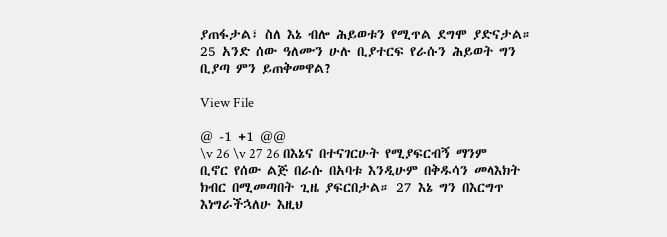ያጠፋታል፣ ስለ እኔ ብሎ ሕይወቱን የሚጥል ደግሞ ያድናታል። 25 አንድ ሰው ዓለሙን ሁሉ ቢያተርፍ የራሱን ሕይወት ግን ቢያጣ ምን ይጠቅመዋል?

View File

@ -1 +1 @@
\v 26 \v 27 26 በእኔና በተናገርሁት የሚያፍርብኝ ማንም ቢኖር የሰው ልጅ በራሱ በአባቱ እንዲሁም በቅዱሳን መላእክት ክብር በሚመጣበት ጊዜ ያፍርበታል። 27 እኔ ግን በእርግጥ እነግራችኋለሁ እዚህ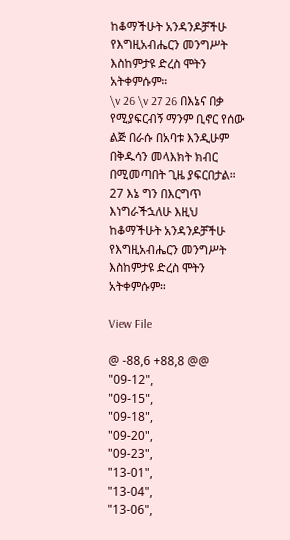ከቆማችሁት አንዳንዶቻችሁ የእግዚአብሔርን መንግሥት እስከምታዩ ድረስ ሞትን አትቀምሱም።
\v 26 \v 27 26 በእኔና በቃ የሚያፍርብኝ ማንም ቢኖር የሰው ልጅ በራሱ በአባቱ እንዲሁም በቅዱሳን መላእክት ክብር በሚመጣበት ጊዜ ያፍርበታል። 27 እኔ ግን በእርግጥ እነግራችኋለሁ እዚህ ከቆማችሁት አንዳንዶቻችሁ የእግዚአብሔርን መንግሥት እስከምታዩ ድረስ ሞትን አትቀምሱም።

View File

@ -88,6 +88,8 @@
"09-12",
"09-15",
"09-18",
"09-20",
"09-23",
"13-01",
"13-04",
"13-06",